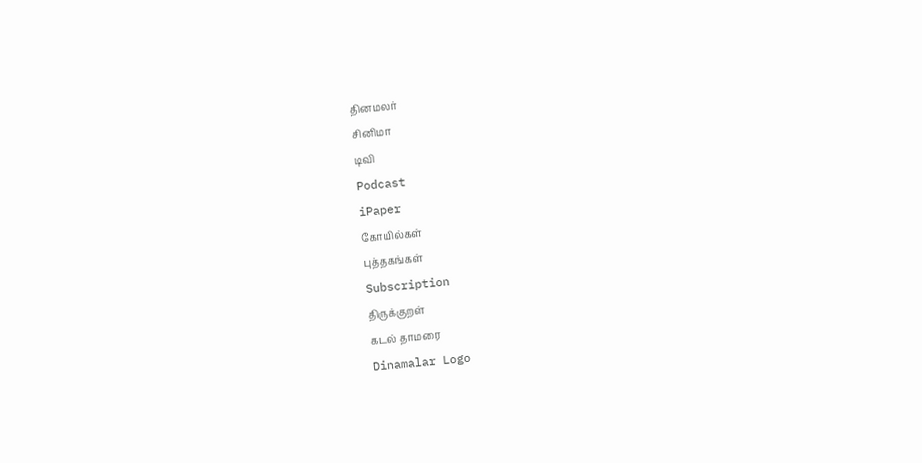தினமலர்
சினிமா
டிவி
Podcast
iPaper
கோயில்கள்
புத்தகங்கள்
Subscription
திருக்குறள்
கடல் தாமரை
Dinamalar Logo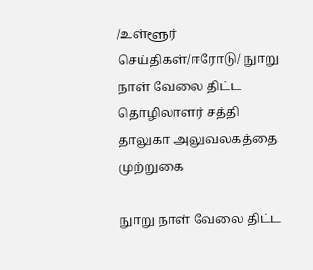/உள்ளூர் செய்திகள்/ஈரோடு/ நுாறு நாள் வேலை திட்ட தொழிலாளர் சத்தி தாலுகா அலுவலகத்தை முற்றுகை

நுாறு நாள் வேலை திட்ட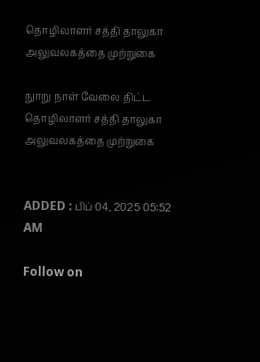தொழிலாளர் சத்தி தாலுகா அலுவலகத்தை முற்றுகை

நுாறு நாள் வேலை திட்ட தொழிலாளர் சத்தி தாலுகா அலுவலகத்தை முற்றுகை


ADDED : பிப் 04, 2025 05:52 AM

Follow on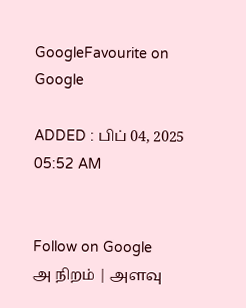GoogleFavourite on Google

ADDED : பிப் 04, 2025 05:52 AM


Follow on Google
அ நிறம் | அளவு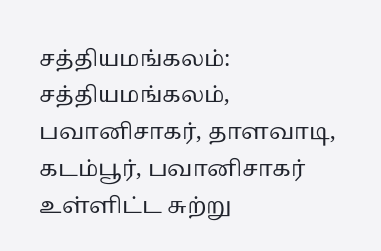சத்தியமங்கலம்: சத்தியமங்கலம், பவானிசாகர், தாளவாடி, கடம்பூர், பவானிசாகர் உள்ளிட்ட சுற்று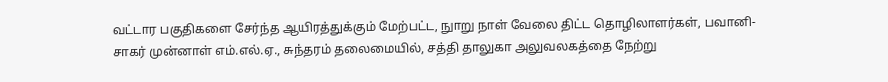வட்டார பகுதிகளை சேர்ந்த ஆயிரத்துக்கும் மேற்பட்ட, நுாறு நாள் வேலை திட்ட தொழிலாளர்கள், பவானி-சாகர் முன்னாள் எம்.எல்.ஏ., சுந்தரம் தலைமையில், சத்தி தாலுகா அலுவலகத்தை நேற்று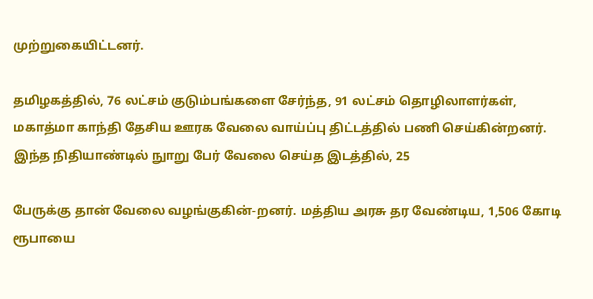முற்றுகையிட்டனர்.

தமிழகத்தில், 76 லட்சம் குடும்பங்களை சேர்ந்த, 91 லட்சம் தொழிலாளர்கள், மகாத்மா காந்தி தேசிய ஊரக வேலை வாய்ப்பு திட்டத்தில் பணி செய்கின்றனர். இந்த நிதியாண்டில் நுாறு பேர் வேலை செய்த இடத்தில், 25

பேருக்கு தான் வேலை வழங்குகின்-றனர். மத்திய அரசு தர வேண்டிய, 1,506 கோடி ரூபாயை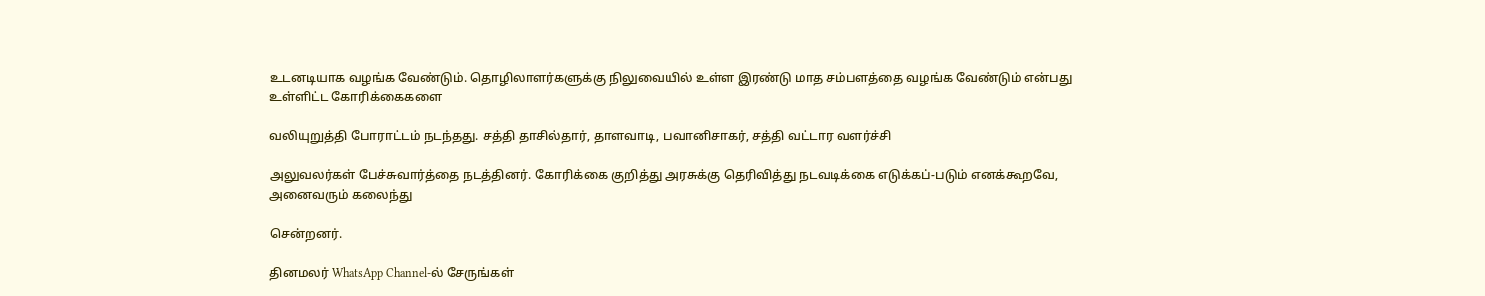உடனடியாக வழங்க வேண்டும். தொழிலாளர்களுக்கு நிலுவையில் உள்ள இரண்டு மாத சம்பளத்தை வழங்க வேண்டும் என்பது உள்ளிட்ட கோரிக்கைகளை

வலியுறுத்தி போராட்டம் நடந்தது. சத்தி தாசில்தார், தாளவாடி, பவானிசாகர், சத்தி வட்டார வளர்ச்சி

அலுவலர்கள் பேச்சுவார்த்தை நடத்தினர். கோரிக்கை குறித்து அரசுக்கு தெரிவித்து நடவடிக்கை எடுக்கப்-படும் எனக்கூறவே, அனைவரும் கலைந்து

சென்றனர்.

தினமலர் WhatsApp Channel-ல் சேருங்கள்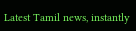Latest Tamil news, instantly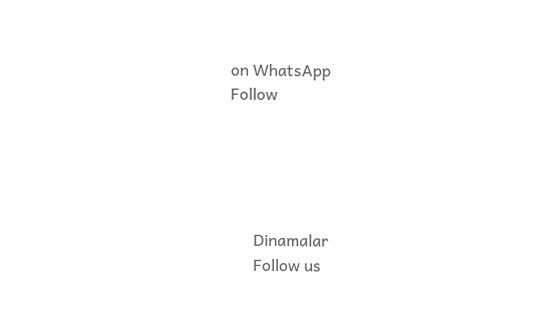on WhatsApp
Follow





      Dinamalar
      Follow us